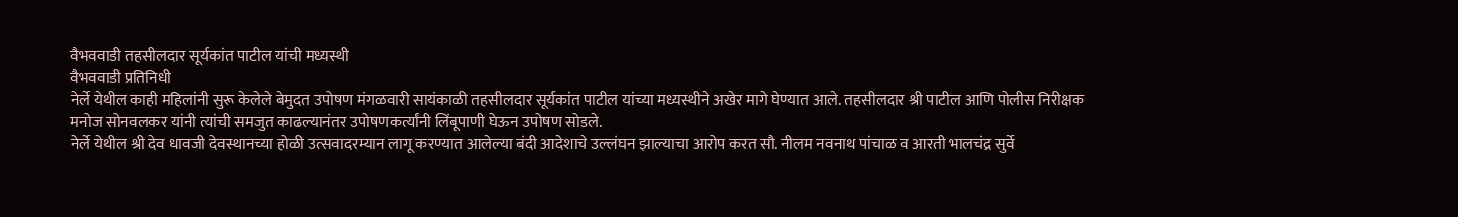वैभववाडी तहसीलदार सूर्यकांत पाटील यांची मध्यस्थी
वैभववाडी प्रतिनिधी
नेर्ले येथील काही महिलांनी सुरू केलेले बेमुदत उपोषण मंगळवारी सायंकाळी तहसीलदार सूर्यकांत पाटील यांच्या मध्यस्थीने अखेर मागे घेण्यात आले. तहसीलदार श्री पाटील आणि पोलीस निरीक्षक मनोज सोनवलकर यांनी त्यांची समजुत काढल्यानंतर उपोषणकर्त्यांनी लिंबूपाणी घेऊन उपोषण सोडले.
नेर्ले येथील श्री देव धावजी देवस्थानच्या होळी उत्सवादरम्यान लागू करण्यात आलेल्या बंदी आदेशाचे उल्लंघन झाल्याचा आरोप करत सौ. नीलम नवनाथ पांचाळ व आरती भालचंद्र सुर्वे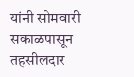यांनी सोमवारी सकाळपासून तहसीलदार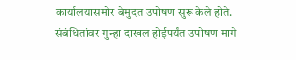कार्यालयासमोर बेमुदत उपोषण सुरू केले होते. संबंधितांवर गुन्हा दाखल होईपर्यंत उपोषण मागे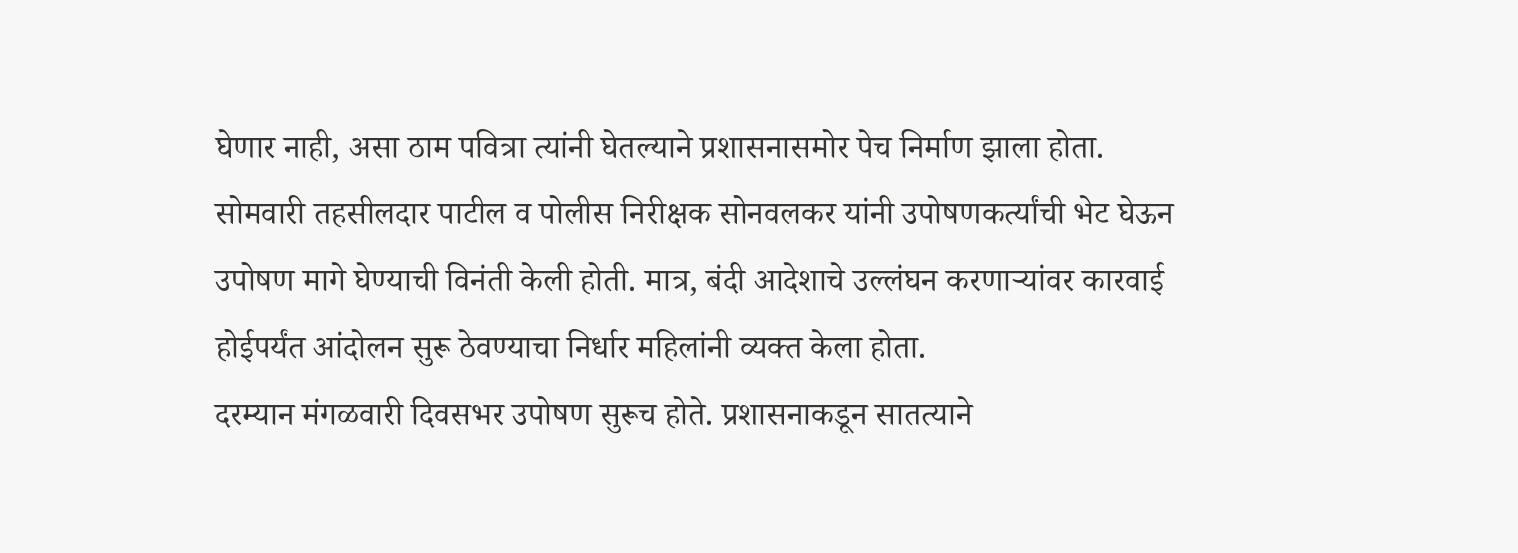घेणार नाही, असा ठाम पवित्रा त्यांनी घेतल्याने प्रशासनासमोर पेच निर्माण झाला होता.
सोमवारी तहसीलदार पाटील व पोलीस निरीक्षक सोनवलकर यांनी उपोषणकर्त्यांची भेट घेऊन उपोषण मागे घेण्याची विनंती केली होती. मात्र, बंदी आदेशाचे उल्लंघन करणाऱ्यांवर कारवाई होईपर्यंत आंदोलन सुरू ठेवण्याचा निर्धार महिलांनी व्यक्त केला होता.
दरम्यान मंगळवारी दिवसभर उपोषण सुरूच होते. प्रशासनाकडून सातत्याने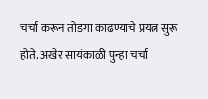चर्चा करून तोडगा काढण्याचे प्रयत्न सुरू होते. अखेर सायंकाळी पुन्हा चर्चा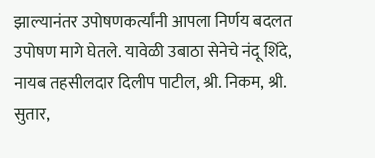झाल्यानंतर उपोषणकर्त्यांनी आपला निर्णय बदलत उपोषण मागे घेतले. यावेळी उबाठा सेनेचे नंदू शिंदे, नायब तहसीलदार दिलीप पाटील, श्री. निकम, श्री. सुतार,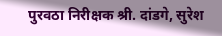पुरवठा निरीक्षक श्री. दांडगे, सुरेश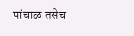पांचाळ तसेच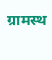ग्रामस्थ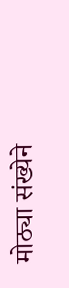मोठ्या संख्येने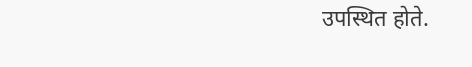उपस्थित होते.